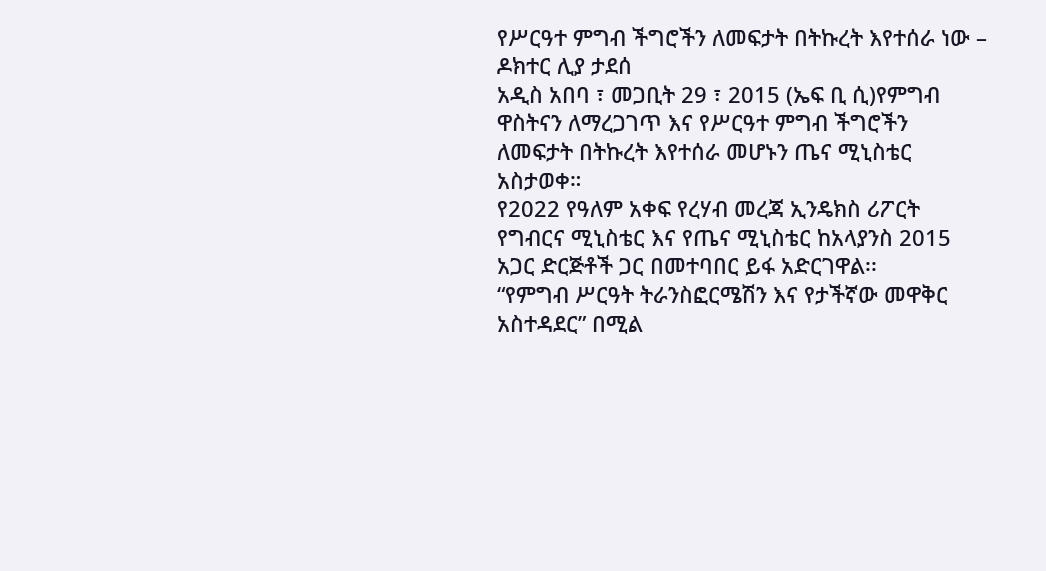የሥርዓተ ምግብ ችግሮችን ለመፍታት በትኩረት እየተሰራ ነው – ዶክተር ሊያ ታደሰ
አዲስ አበባ ፣ መጋቢት 29 ፣ 2015 (ኤፍ ቢ ሲ)የምግብ ዋስትናን ለማረጋገጥ እና የሥርዓተ ምግብ ችግሮችን ለመፍታት በትኩረት እየተሰራ መሆኑን ጤና ሚኒስቴር አስታወቀ።
የ2022 የዓለም አቀፍ የረሃብ መረጃ ኢንዴክስ ሪፖርት የግብርና ሚኒስቴር እና የጤና ሚኒስቴር ከአላያንስ 2015 አጋር ድርጅቶች ጋር በመተባበር ይፋ አድርገዋል፡፡
“የምግብ ሥርዓት ትራንስፎርሜሽን እና የታችኛው መዋቅር አስተዳደር” በሚል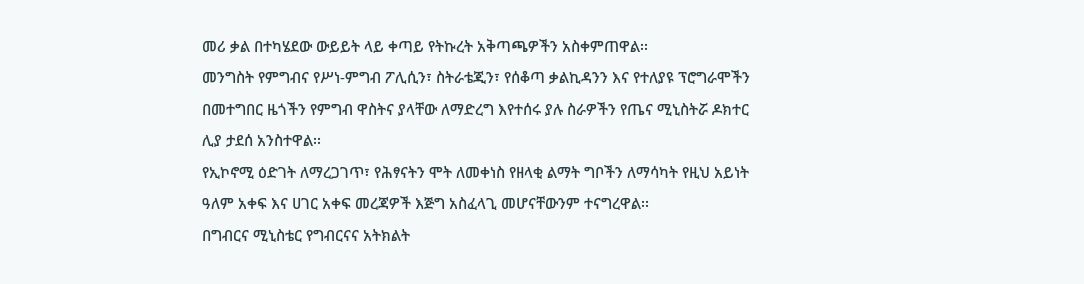መሪ ቃል በተካሄደው ውይይት ላይ ቀጣይ የትኩረት አቅጣጫዎችን አስቀምጠዋል፡፡
መንግስት የምግብና የሥነ-ምግብ ፖሊሲን፣ ስትራቴጂን፣ የሰቆጣ ቃልኪዳንን እና የተለያዩ ፕሮግራሞችን በመተግበር ዜጎችን የምግብ ዋስትና ያላቸው ለማድረግ እየተሰሩ ያሉ ስራዎችን የጤና ሚኒስትሯ ዶክተር ሊያ ታደሰ አንስተዋል፡፡
የኢኮኖሚ ዕድገት ለማረጋገጥ፣ የሕፃናትን ሞት ለመቀነስ የዘላቂ ልማት ግቦችን ለማሳካት የዚህ አይነት ዓለም አቀፍ እና ሀገር አቀፍ መረጃዎች እጅግ አስፈላጊ መሆናቸውንም ተናግረዋል፡፡
በግብርና ሚኒስቴር የግብርናና አትክልት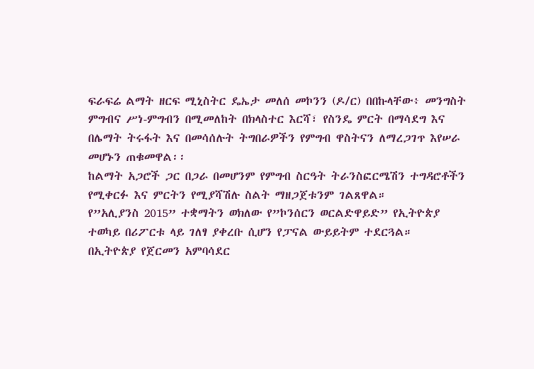ፍራፍሬ ልማት ዘርፍ ሚኒስትር ዴኤታ መለሰ መኮንን (ዶ/ር) በበኩላቸው፥ መንግስት ምግብና ሥነ-ምግብን በሚመለከት በክላስተር እርሻ፣ የስንዴ ምርት በማሳደግ እና በሌማት ትሩፋት እና በመሳሰሉት ትግበራዎችን የምግብ ዋስትናን ለማረጋገጥ እየሠራ መሆኑን ጠቁመዋል፡፡
ከልማት አጋሮች ጋር በጋራ በመሆንም የምግብ ስርዓት ትራንስፎርሜሽን ተግዳሮቶችን የሚቀርፉ እና ምርትን የሚያሻሽሉ ስልት ማዘጋጀቱንም ገልጸዋል።
የ”አሊያንስ 2015” ተቋማትን ወክለው የ”ኮንሰርን ወርልድዋይድ” የኢትዮጵያ ተወካይ በሪፖርቱ ላይ ገለፃ ያቀረቡ ሲሆን የፓናል ውይይትም ተደርጓል።
በኢትዮጵያ የጀርመን አምባሳደር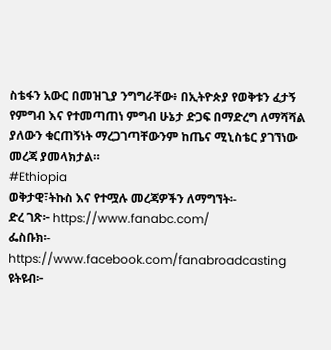ስቴፋን አውር በመዝጊያ ንግግራቸው፥ በኢትዮጵያ የወቅቱን ፈታኝ የምግብ እና የተመጣጠነ ምግብ ሁኔታ ድጋፍ በማድረግ ለማሻሻል ያለውን ቁርጠኝነት ማረጋገጣቸውንም ከጤና ሚኒስቴር ያገኘነው መረጃ ያመላክታል።
#Ethiopia
ወቅታዊ፣ትኩስ እና የተሟሉ መረጃዎችን ለማግኘት፡-
ድረ ገጽ፦ https://www.fanabc.com/
ፌስቡክ፡- https://www.facebook.com/fanabroadcasting
ዩትዩብ፦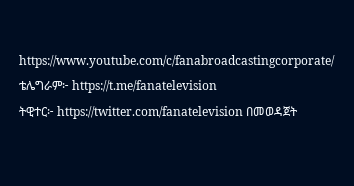https://www.youtube.com/c/fanabroadcastingcorporate/
ቴሌግራም፦ https://t.me/fanatelevision
ትዊተር፦ https://twitter.com/fanatelevision በመወዳጀት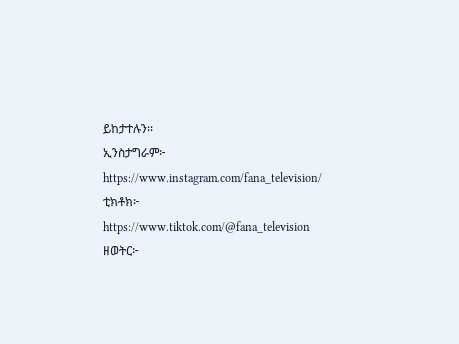ይከታተሉን፡፡
ኢንስታግራም፦ https://www.instagram.com/fana_television/
ቲክቶክ፦ https://www.tiktok.com/@fana_television
ዘወትር፦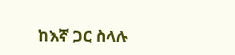ከእኛ ጋር ስላሉ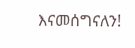እናመሰግናለን!